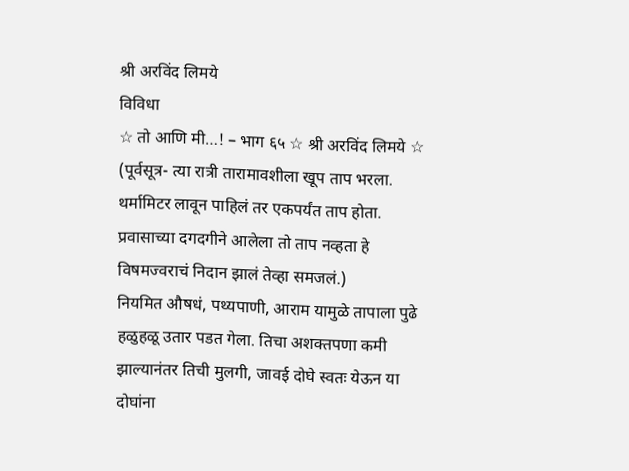श्री अरविंद लिमये
विविधा
☆ तो आणि मी…! – भाग ६५ ☆ श्री अरविंद लिमये ☆
(पूर्वसूत्र- त्या रात्री तारामावशीला खूप ताप भरला. थर्मामिटर लावून पाहिलं तर एकपर्यंत ताप होता. प्रवासाच्या दगदगीने आलेला तो ताप नव्हता हे विषमज्वराचं निदान झालं तेव्हा समजलं.)
नियमित औषधं, पथ्यपाणी, आराम यामुळे तापाला पुढे हळुहळू उतार पडत गेला. तिचा अशक्तपणा कमी झाल्यानंतर तिची मुलगी, जावई दोघे स्वतः येऊन या दोघांना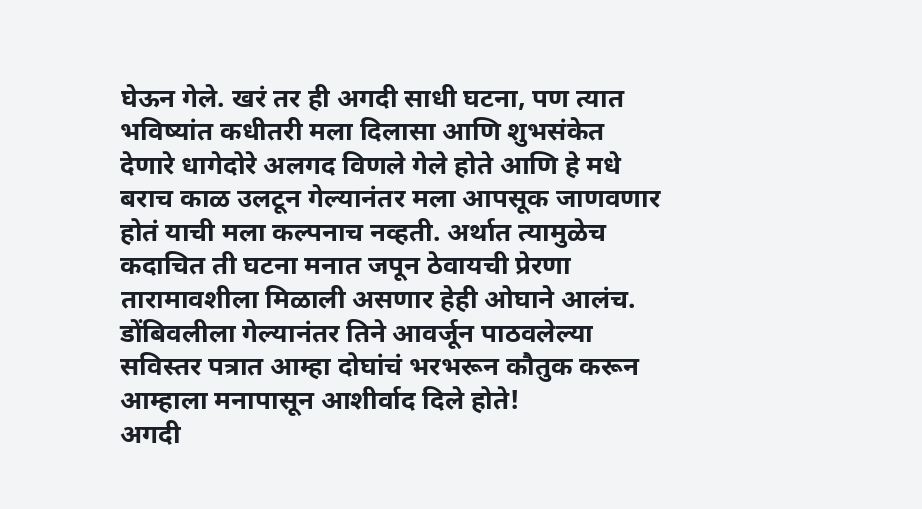घेऊन गेले. खरं तर ही अगदी साधी घटना, पण त्यात भविष्यांत कधीतरी मला दिलासा आणि शुभसंकेत देणारे धागेदोरे अलगद विणले गेले होते आणि हे मधे बराच काळ उलटून गेल्यानंतर मला आपसूक जाणवणार होतं याची मला कल्पनाच नव्हती. अर्थात त्यामुळेच कदाचित ती घटना मनात जपून ठेवायची प्रेरणा तारामावशीला मिळाली असणार हेही ओघाने आलंच. डोंबिवलीला गेल्यानंतर तिने आवर्जून पाठवलेल्या सविस्तर पत्रात आम्हा दोघांचं भरभरून कौतुक करून आम्हाला मनापासून आशीर्वाद दिले होते!
अगदी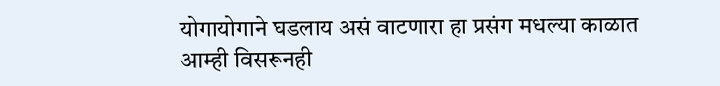योगायोगाने घडलाय असं वाटणारा हा प्रसंग मधल्या काळात आम्ही विसरूनही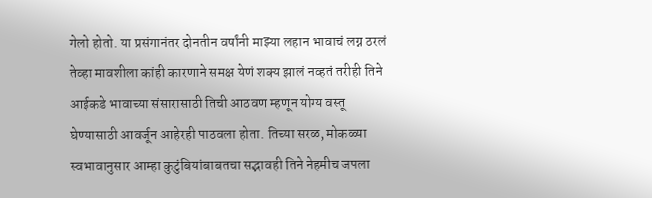गेलो होतो. या प्रसंगानंतर दोनतीन वर्षांनी माझ्या लहान भावाचं लग्न ठरलं तेव्हा मावशीला कांही कारणाने समक्ष येणं शक्य झालं नव्हतं तरीही तिने आईकडे भावाच्या संसारासाठी तिची आठवण म्हणून योग्य वस्तू घेण्यासाठी आवर्जून आहेरही पाठवला होता. तिच्या सरळ, मोकळ्या स्वभावानुसार आम्हा कुटुंबियांबाबतचा सद्भावही तिने नेहमीच जपला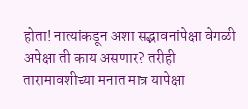होता! नात्यांकडून अशा सद्भावनांपेक्षा वेगळी अपेक्षा ती काय असणार? तरीही तारामावशीच्या मनात मात्र यापेक्षा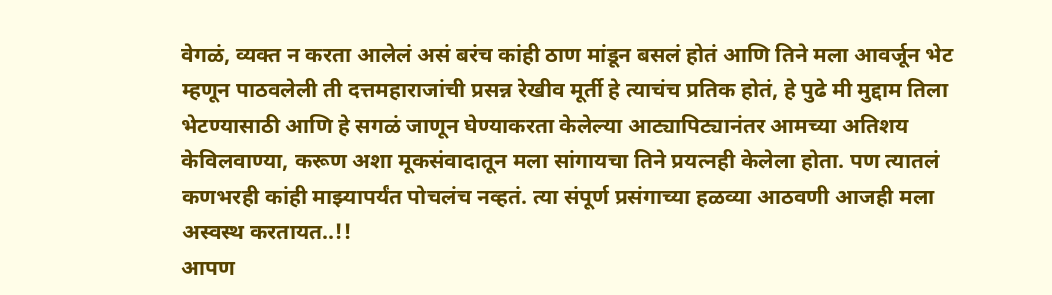वेगळं, व्यक्त न करता आलेलं असं बरंच कांही ठाण मांडून बसलं होतं आणि तिने मला आवर्जून भेट म्हणून पाठवलेली ती दत्तमहाराजांची प्रसन्न रेखीव मूर्ती हे त्याचंच प्रतिक होतं, हे पुढे मी मुद्दाम तिला भेटण्यासाठी आणि हे सगळं जाणून घेण्याकरता केलेल्या आट्यापिट्यानंतर आमच्या अतिशय केविलवाण्या, करूण अशा मूकसंवादातून मला सांगायचा तिने प्रयत्नही केलेला होता. पण त्यातलं कणभरही कांही माझ्यापर्यंत पोचलंच नव्हतं. त्या संपूर्ण प्रसंगाच्या हळव्या आठवणी आजही मला अस्वस्थ करतायत..!!
आपण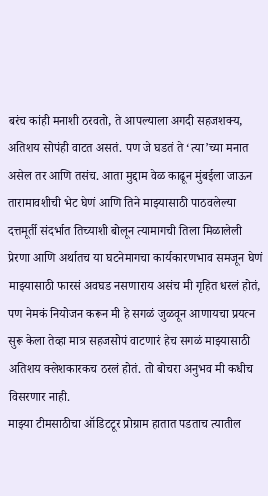बरंच कांही मनाशी ठरवतो, ते आपल्याला अगदी सहजशक्य, अतिशय सोपंही वाटत असतं. पण जे घडतं ते ‘त्या’च्या मनात असेल तर आणि तसंच. आता मुद्दाम वेळ काढून मुंबईला जाऊन
तारामावशीची भेट घेणं आणि तिने माझ्यासाठी पाठवलेल्या दत्तमूर्ती संदर्भात तिच्याशी बोलून त्यामागची तिला मिळालेली प्रेरणा आणि अर्थातच या घटनेमागचा कार्यकारणभाव समजून घेणं माझ्यासाठी फारसं अवघड नसणाराय असंच मी गृहित धरलं होतं, पण नेमकं नियोजन करून मी हे सगळं जुळवून आणायचा प्रयत्न सुरू केला तेव्हा मात्र सहजसोपं वाटणारं हेच सगळं माझ्यासाठी अतिशय क्लेशकारकच ठरलं होतं. तो बोचरा अनुभव मी कधीच विसरणार नाही.
माझ्या टीमसाठीचा ऑडिटटूर प्रोग्राम हातात पडताच त्यातील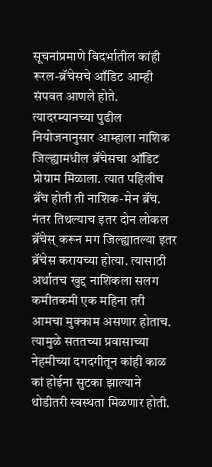सूचनांप्रमाणे विदर्भातील कांही रूरल-ब्रॅंचेसचे ऑडिट आम्ही संपवत आणले होते. त्यादरम्यानच्या पुढील नियोजनानुसार आम्हाला नाशिक जिल्ह्यामधील ब्रॅंचेसचा ऑडिट प्रोग्राम मिळाला. त्यात पहिलीच ब्रॅंच होती ती नाशिक-मेन ब्रॅंच. नंतर तिथल्याच इतर दोन लोकल ब्रॅंचेस् करून मग जिल्ह्यातल्या इतर ब्रॅंचेस करायच्या होत्या. त्यासाठी अर्थातच खुद्द नाशिकला सलग कमीतकमी एक महिना तरी आमचा मुक्काम असणार होताच. त्यामुळे सततच्या प्रवासाच्या नेहमीच्या दगदगीतून कांही काळ कां होईना सुटका झाल्याने थोडीतरी स्वस्थता मिळणार होती.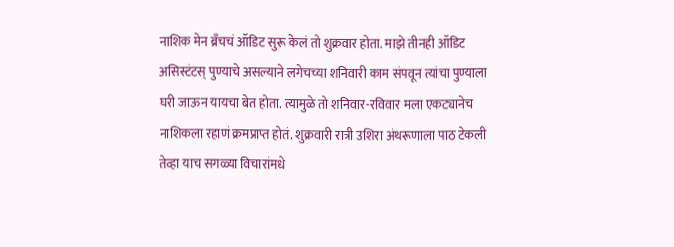नाशिक मेन ब्रॅंचचं ऑडिट सुरू केलं तो शुक्रवार होता. माझे तीनही ऑडिट असिस्टंटस् पुण्याचे असल्याने लगेचच्या शनिवारी काम संपवून त्यांचा पुण्याला घरी जाऊन यायचा बेत होता. त्यामुळे तो शनिवार-रविवार मला एकट्यानेच नाशिकला रहाणं क्रमप्राप्त होतं. शुक्रवारी रात्री उशिरा अंथरूणाला पाठ टेकली तेव्हा याच सगळ्या विचारांमधे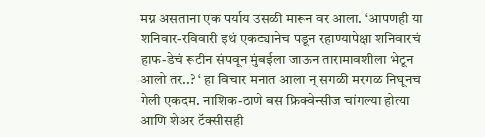मग्न असताना एक पर्याय उसळी मारून वर आला. ‘आपणही या शनिवार-रविवारी इथं एकट्यानेच पडून रहाण्यापेक्षा शनिवारचं हाफ-डेचं रूटीन संपवून मुंबईला जाऊन तारामावशीला भेटून आलो तर..? ‘ हा विचार मनात आला न् सगळी मरगळ निघूनच गेली एकदम. नाशिक-ठाणे बस फ्रिक्वेन्सीज चांगल्या होत्या आणि शेअर टॅक्सीसही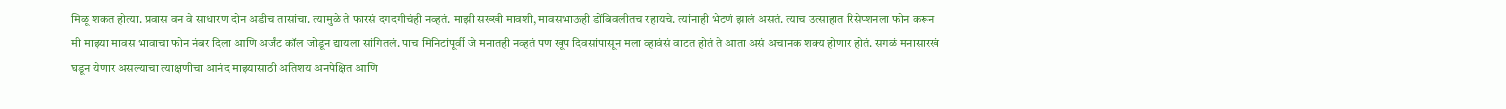मिळू शकत होत्या. प्रवास वन वे साधारण दोन अडीच तासांचा. त्यामुळे ते फारसं दगदगीचंही नव्हतं. माझी सख्खी मावशी, मावसभाऊही डोंबिवलीतच रहायचे. त्यांनाही भेटणं झालं असतं. त्याच उत्साहात रिसेप्शनला फोन करून मी माझ्या मावस भावाचा फोन नंबर दिला आणि अर्जंट कॉल जोडून द्यायला सांगितलं. पाच मिनिटांपूर्वी जे मनातही नव्हतं पण खूप दिवसांपासून मला व्हावंसं वाटत होतं ते आता असं अचानक शक्य होणार होतं. सगळं मनासारखं घडून येणार असल्याचा त्याक्षणीचा आनंद माझ्यासाठी अतिशय अनपेक्षित आणि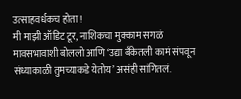उत्साहवर्धकच होता!
मी माझी ऑडिट टूर, नाशिकचा मुक्काम सगळं मावसभावाशी बोललो आणि ‘उद्या बँकेतली कामं संपवून संध्याकाळी तुमच्याकडे येतोय’ असंही सांगितलं.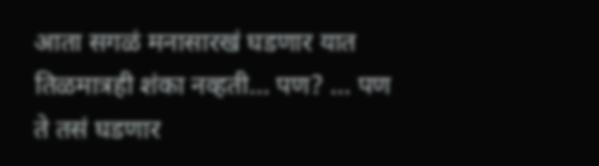आता सगळं मनासारखं घडणार यात तिळमात्रही शंका नव्हती… पण? … पण ते तसं घडणार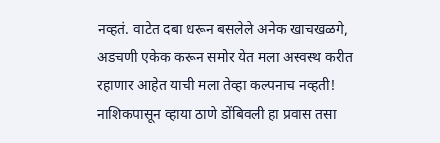नव्हतं. वाटेत दबा धरून बसलेले अनेक खाचखळगे, अडचणी एकेक करून समोर येत मला अस्वस्थ करीत रहाणार आहेत याची मला तेव्हा कल्पनाच नव्हती!
नाशिकपासून व्हाया ठाणे डोंबिवली हा प्रवास तसा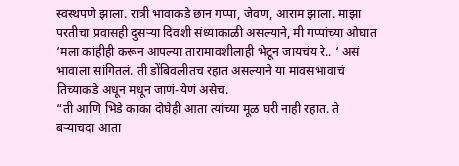स्वस्थपणे झाला. रात्री भावाकडे छान गप्पा, जेवण, आराम झाला. माझा परतीचा प्रवासही दुसऱ्या दिवशी संध्याकाळी असल्याने, मी गप्पांच्या ओघात
‘मला कांहीही करून आपल्या तारामावशीलाही भेटून जायचंय रे.. ‘ असं भावाला सांगितलं. ती डोंबिवलीतच रहात असल्याने या मावसभावाचं तिच्याकडे अधून मधून जाणं-येणं असेच.
“ती आणि भिडे काका दोघेही आता त्यांच्या मूळ घरी नाही रहात. ते बऱ्याचदा आता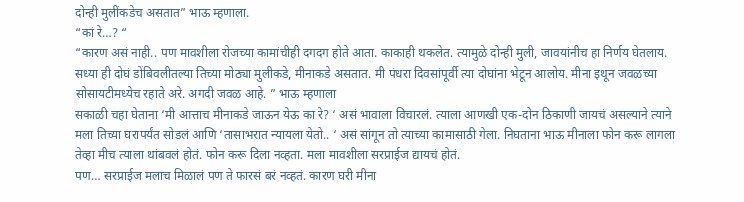दोन्ही मुलींकडेच असतात” भाऊ म्हणाला.
“कां रे…? “
“कारण असं नाही.. पण मावशीला रोजच्या कामांचीही दगदग होते आता. काकाही थकलेत. त्यामुळे दोन्ही मुली, जावयांनीच हा निर्णय घेतलाय. सध्या ही दोघं डोंबिवलीतल्या तिच्या मोठ्या मुलीकडे, मीनाकडे असतात. मी पंधरा दिवसांपूर्वी त्या दोघांना भेटून आलोय. मीना इथून जवळच्या सोसायटीमध्येच रहाते अरे. अगदी जवळ आहे. ” भाऊ म्हणाला
सकाळी चहा घेताना ‘मी आत्ताच मीनाकडे जाऊन येऊ का रे? ‘ असं भावाला विचारलं. त्याला आणखी एक-दोन ठिकाणी जायचं असल्याने त्याने मला तिच्या घरापर्यंत सोडलं आणि ‘तासाभरात न्यायला येतो.. ‘ असं सांगून तो त्याच्या कामासाठी गेला. निघताना भाऊ मीनाला फोन करू लागला तेव्हा मीच त्याला थांबवलं होतं. फोन करू दिला नव्हता. मला मावशीला सरप्राईज द्यायचं होतं.
पण… सरप्राईज मलाच मिळालं पण ते फारसं बरं नव्हतं. कारण घरी मीना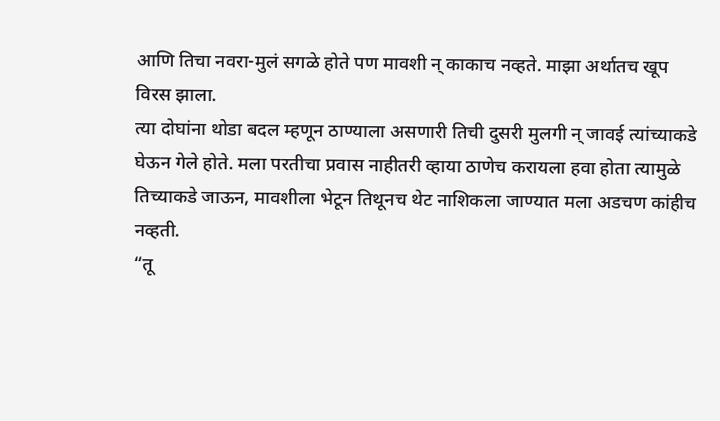आणि तिचा नवरा-मुलं सगळे होते पण मावशी न् काकाच नव्हते. माझा अर्थातच खूप विरस झाला.
त्या दोघांना थोडा बदल म्हणून ठाण्याला असणारी तिची दुसरी मुलगी न् जावई त्यांच्याकडे घेऊन गेले होते. मला परतीचा प्रवास नाहीतरी व्हाया ठाणेच करायला हवा होता त्यामुळे तिच्याकडे जाऊन, मावशीला भेटून तिथूनच थेट नाशिकला जाण्यात मला अडचण कांहीच नव्हती.
“तू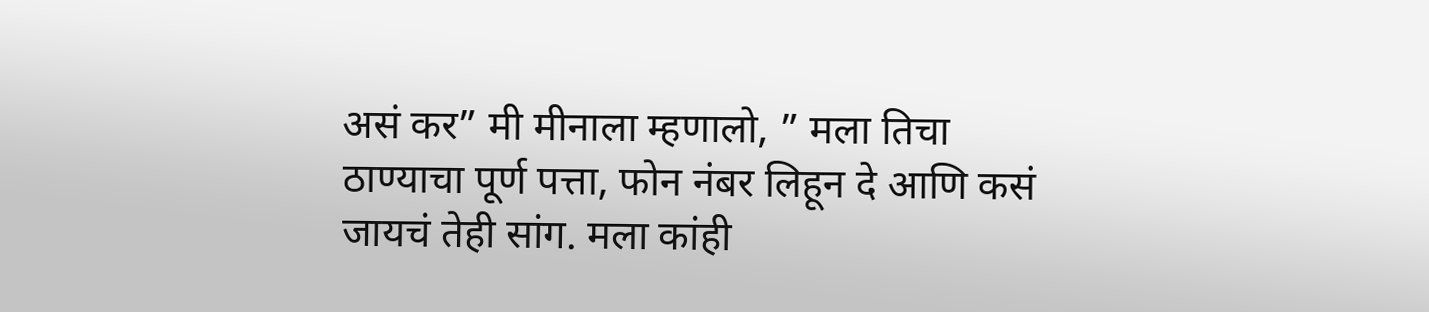असं कर” मी मीनाला म्हणालो, ” मला तिचा ठाण्याचा पूर्ण पत्ता, फोन नंबर लिहून दे आणि कसं जायचं तेही सांग. मला कांही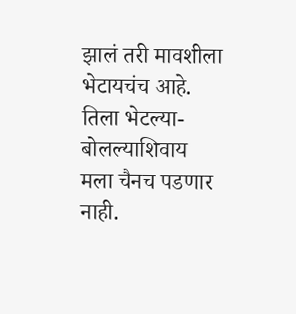झालं तरी मावशीला भेटायचंच आहे. तिला भेटल्या- बोलल्याशिवाय मला चैनच पडणार नाही.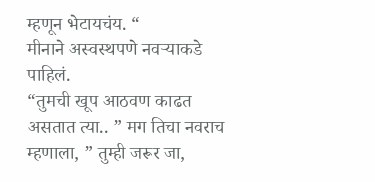म्हणून भेटायचंय. “
मीनाने अस्वस्थपणे नवऱ्याकडे पाहिलं.
“तुमची खूप आठवण काढत असतात त्या.. ” मग तिचा नवराच म्हणाला, ” तुम्ही जरूर जा,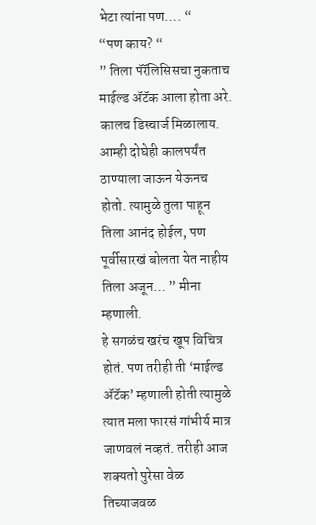भेटा त्यांना पण…. “
“पण काय? “
” तिला पॅरॅलिसिसचा नुकताच माईल्ड ॲटॅक आला होता अरे. कालच डिस्चार्ज मिळालाय. आम्ही दोघेही कालपर्यंत ठाण्याला जाऊन येऊनच होतो. त्यामुळे तुला पाहून तिला आनंद होईल, पण पूर्वीसारखं बोलता येत नाहीय तिला अजून… ” मीना म्हणाली.
हे सगळंच खरंच खूप विचित्र होतं. पण तरीही ती ‘माईल्ड ॲटॅक’ म्हणाली होती त्यामुळे त्यात मला फारसं गांभीर्य मात्र जाणवलं नव्हतं. तरीही आज शक्यतो पुरेसा वेळ तिच्याजवळ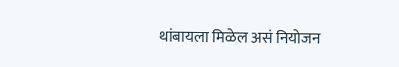थांबायला मिळेल असं नियोजन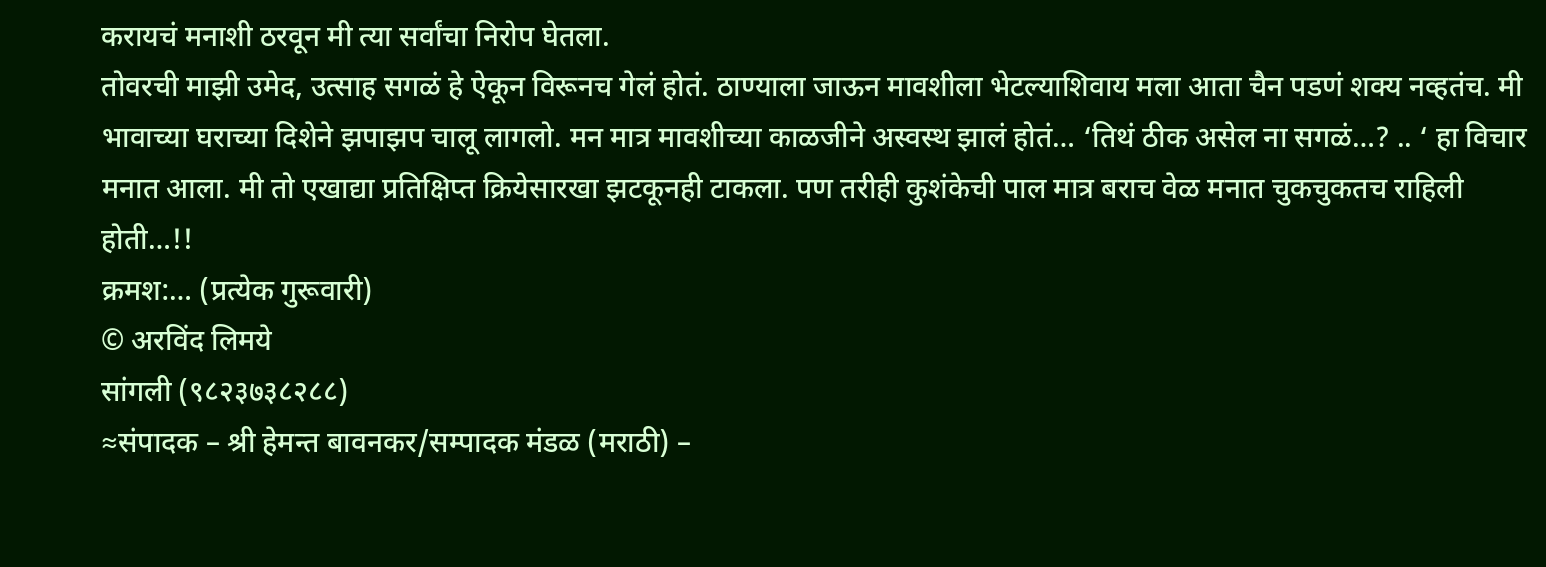करायचं मनाशी ठरवून मी त्या सर्वांचा निरोप घेतला.
तोवरची माझी उमेद, उत्साह सगळं हे ऐकून विरूनच गेलं होतं. ठाण्याला जाऊन मावशीला भेटल्याशिवाय मला आता चैन पडणं शक्य नव्हतंच. मी भावाच्या घराच्या दिशेने झपाझप चालू लागलो. मन मात्र मावशीच्या काळजीने अस्वस्थ झालं होतं… ‘तिथं ठीक असेल ना सगळं…? .. ‘ हा विचार मनात आला. मी तो एखाद्या प्रतिक्षिप्त क्रियेसारखा झटकूनही टाकला. पण तरीही कुशंकेची पाल मात्र बराच वेळ मनात चुकचुकतच राहिली होती…!!
क्रमश:… (प्रत्येक गुरूवारी)
© अरविंद लिमये
सांगली (९८२३७३८२८८)
≈संपादक – श्री हेमन्त बावनकर/सम्पादक मंडळ (मराठी) –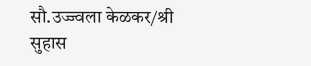सौ.उज्ज्वला केळकर/श्री सुहास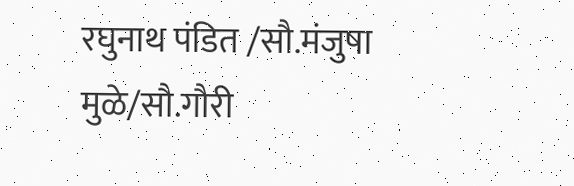रघुनाथ पंडित /सौ.मंजुषा मुळे/सौ.गौरी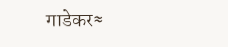गाडेकर≈